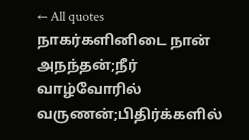← All quotes
நாகர்களினிடை நான் அநந்தன்;நீர் வாழ்வோரில் வருணன்;பிதிர்க்களில்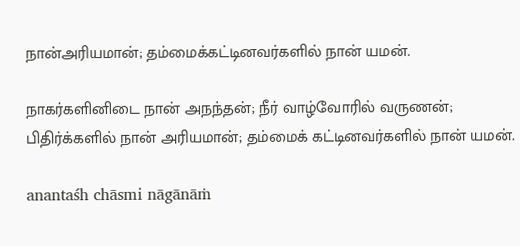நான்அரியமான்; தம்மைக்கட்டினவர்களில் நான் யமன்.

நாகர்களினிடை நான் அநந்தன்; நீர் வாழ்வோரில் வருணன்; பிதிர்க்களில் நான் அரியமான்; தம்மைக் கட்டினவர்களில் நான் யமன்.

anantaśh chāsmi nāgānāṁ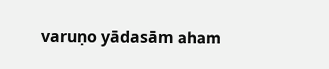varuṇo yādasām aham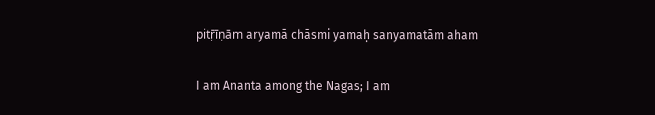pitṝīṇām aryamā chāsmi yamaḥ sanyamatām aham

I am Ananta among the Nagas; I am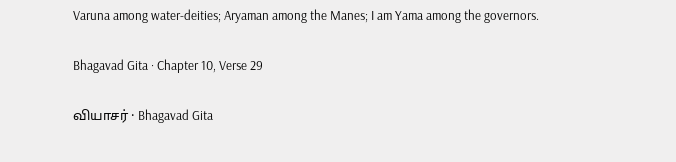Varuna among water-deities; Aryaman among the Manes; I am Yama among the governors.

Bhagavad Gita · Chapter 10, Verse 29

வியாசர் · Bhagavad Gita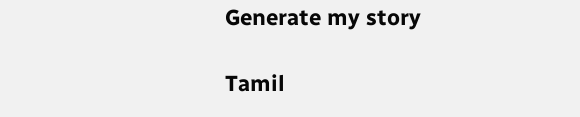Generate my story

Tamil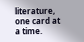literature, one card at a time.